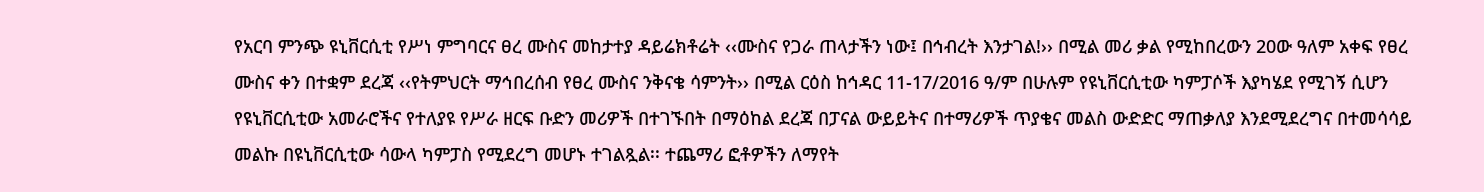የአርባ ምንጭ ዩኒቨርሲቲ የሥነ ምግባርና ፀረ ሙስና መከታተያ ዳይሬክቶሬት ‹‹ሙስና የጋራ ጠላታችን ነው፤ በኅብረት እንታገል!›› በሚል መሪ ቃል የሚከበረውን 20ው ዓለም አቀፍ የፀረ ሙስና ቀን በተቋም ደረጃ ‹‹የትምህርት ማኅበረሰብ የፀረ ሙስና ንቅናቄ ሳምንት›› በሚል ርዕስ ከኅዳር 11-17/2016 ዓ/ም በሁሉም የዩኒቨርሲቲው ካምፓሶች እያካሄደ የሚገኝ ሲሆን የዩኒቨርሲቲው አመራሮችና የተለያዩ የሥራ ዘርፍ ቡድን መሪዎች በተገኙበት በማዕከል ደረጃ በፓናል ውይይትና በተማሪዎች ጥያቄና መልስ ውድድር ማጠቃለያ እንደሚደረግና በተመሳሳይ መልኩ በዩኒቨርሲቲው ሳውላ ካምፓስ የሚደረግ መሆኑ ተገልጿል፡፡ ተጨማሪ ፎቶዎችን ለማየት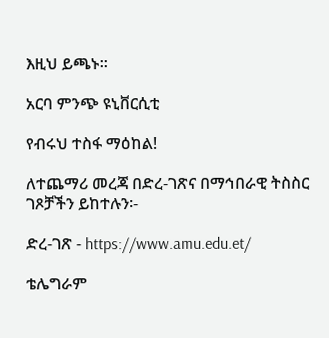እዚህ ይጫኑ፡፡

አርባ ምንጭ ዩኒቨርሲቲ

የብሩህ ተስፋ ማዕከል!

ለተጨማሪ መረጃ በድረ-ገጽና በማኅበራዊ ትስስር ገጾቻችን ይከተሉን፡-

ድረ-ገጽ - https://www.amu.edu.et/

ቴሌግራም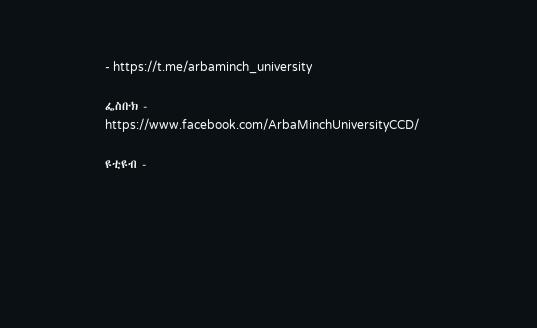- https://t.me/arbaminch_university

ፌስቡክ - https://www.facebook.com/ArbaMinchUniversityCCD/

ዩቲዩብ -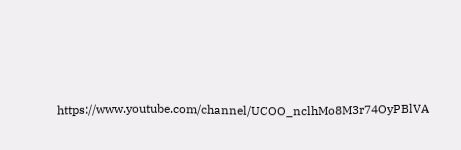https://www.youtube.com/channel/UCOO_nclhMo8M3r74OyPBlVA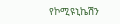የኮሚዩኒኬሽን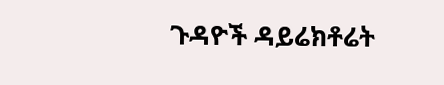ጉዳዮች ዳይሬክቶሬት